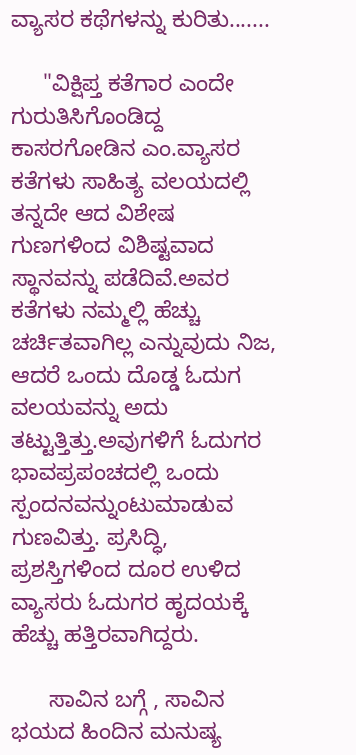ವ್ಯಾಸರ ಕಥೆಗಳನ್ನು ಕುರಿತು.......

     "ವಿಕ್ಷಿಪ್ತ ಕತೆಗಾರ ಎಂದೇ ಗುರುತಿಸಿಗೊಂಡಿದ್ದ ಕಾಸರಗೋಡಿನ ಎಂ.ವ್ಯಾಸರ ಕತೆಗಳು ಸಾಹಿತ್ಯ ವಲಯದಲ್ಲಿ ತನ್ನದೇ ಆದ ವಿಶೇಷ ಗುಣಗಳಿಂದ ವಿಶಿಷ್ಟವಾದ ಸ್ಥಾನವನ್ನು ಪಡೆದಿವೆ.ಅವರ ಕತೆಗಳು ನಮ್ಮಲ್ಲಿ ಹೆಚ್ಚು ಚರ್ಚಿತವಾಗಿಲ್ಲ ಎನ್ನುವುದು ನಿಜ, ಆದರೆ ಒಂದು ದೊಡ್ಡ ಓದುಗ ವಲಯವನ್ನು ಅದು ತಟ್ಟುತ್ತಿತ್ತು.ಅವುಗಳಿಗೆ ಓದುಗರ ಭಾವಪ್ರಪಂಚದಲ್ಲಿ ಒಂದು ಸ್ಪಂದನವನ್ನುಂಟುಮಾಡುವ  ಗುಣವಿತ್ತು. ಪ್ರಸಿದ್ಧಿ, ಪ್ರಶಸ್ತಿಗಳಿಂದ ದೂರ ಉಳಿದ ವ್ಯಾಸರು ಓದುಗರ ಹೃದಯಕ್ಕೆ ಹೆಚ್ಚು ಹತ್ತಿರವಾಗಿದ್ದರು.

      ಸಾವಿನ ಬಗ್ಗೆ , ಸಾವಿನ ಭಯದ ಹಿಂದಿನ ಮನುಷ್ಯ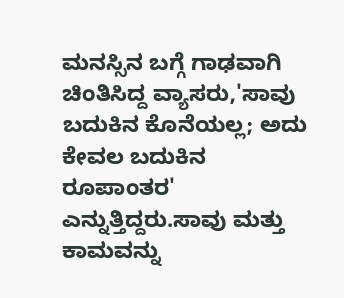ಮನಸ್ಸಿನ ಬಗ್ಗೆ ಗಾಢವಾಗಿ ಚಿಂತಿಸಿದ್ದ ವ್ಯಾಸರು,'ಸಾವು ಬದುಕಿನ ಕೊನೆಯಲ್ಲ; ಅದು ಕೇವಲ ಬದುಕಿನ ರೂಪಾಂತರ' ಎನ್ನುತ್ತಿದ್ದರು.ಸಾವು ಮತ್ತು ಕಾಮವನ್ನು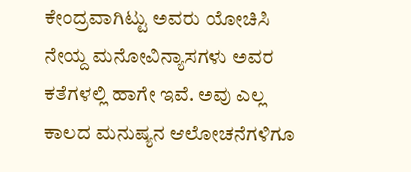ಕೇಂದ್ರವಾಗಿಟ್ಟು ಅವರು ಯೋಚಿಸಿ ನೇಯ್ದ ಮನೋವಿನ್ಯಾಸಗಳು ಅವರ ಕತೆಗಳಲ್ಲಿ ಹಾಗೇ ಇವೆ. ಅವು ಎಲ್ಲ ಕಾಲದ ಮನುಷ್ಯನ ಆಲೋಚನೆಗಳಿಗೂ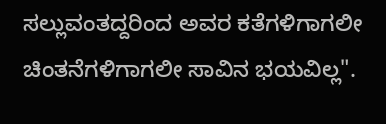ಸಲ್ಲುವಂತದ್ದರಿಂದ ಅವರ ಕತೆಗಳಿಗಾಗಲೀ ಚಿಂತನೆಗಳಿಗಾಗಲೀ ಸಾವಿನ ಭಯವಿಲ್ಲ".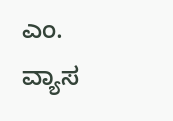ಎಂ. ವ್ಯಾಸ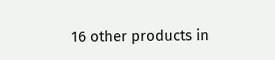16 other products in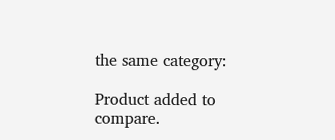the same category:

Product added to compare.